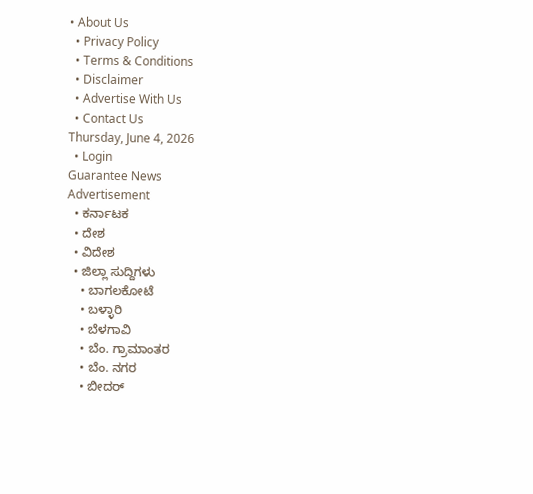• About Us
  • Privacy Policy
  • Terms & Conditions
  • Disclaimer
  • Advertise With Us
  • Contact Us
Thursday, June 4, 2026
  • Login
Guarantee News
Advertisement
  • ಕರ್ನಾಟಕ
  • ದೇಶ
  • ವಿದೇಶ
  • ಜಿಲ್ಲಾ ಸುದ್ದಿಗಳು
    • ಬಾಗಲಕೋಟೆ
    • ಬಳ್ಳಾರಿ
    • ಬೆಳಗಾವಿ
    • ಬೆಂ. ಗ್ರಾಮಾಂತರ
    • ಬೆಂ. ನಗರ
    • ಬೀದರ್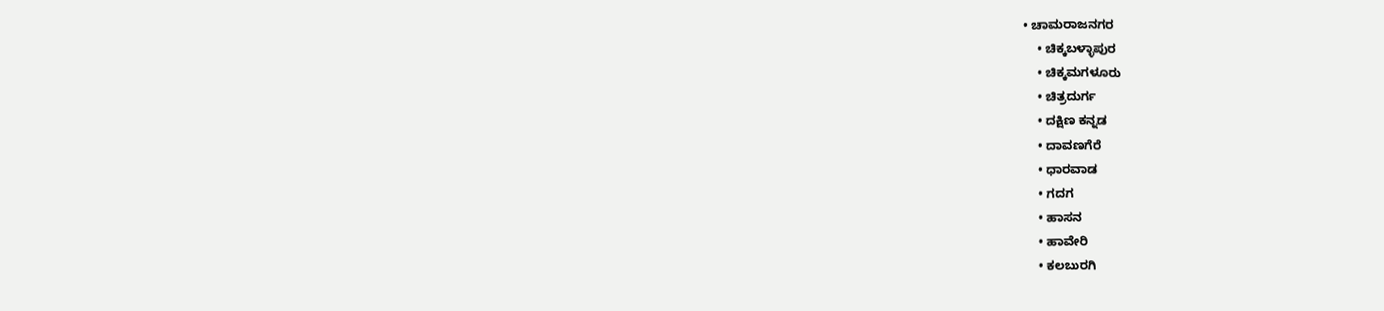• ಚಾಮರಾಜನಗರ
    • ಚಿಕ್ಕಬಳ್ಳಾಪುರ
    • ಚಿಕ್ಕಮಗಳೂರು
    • ಚಿತ್ರದುರ್ಗ
    • ದಕ್ಷಿಣ ಕನ್ನಡ
    • ದಾವಣಗೆರೆ
    • ಧಾರವಾಡ
    • ಗದಗ
    • ಹಾಸನ
    • ಹಾವೇರಿ
    • ಕಲಬುರಗಿ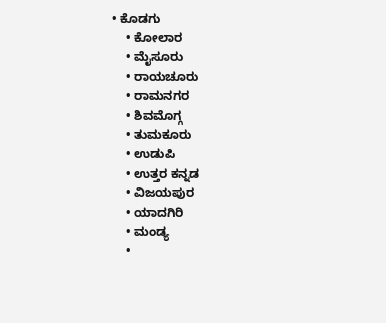• ಕೊಡಗು
    • ಕೋಲಾರ
    • ಮೈಸೂರು
    • ರಾಯಚೂರು
    • ರಾಮನಗರ
    • ಶಿವಮೊಗ್ಗ
    • ತುಮಕೂರು
    • ಉಡುಪಿ
    • ಉತ್ತರ ಕನ್ನಡ
    • ವಿಜಯಪುರ
    • ಯಾದಗಿರಿ
    • ಮಂಡ್ಯ
    •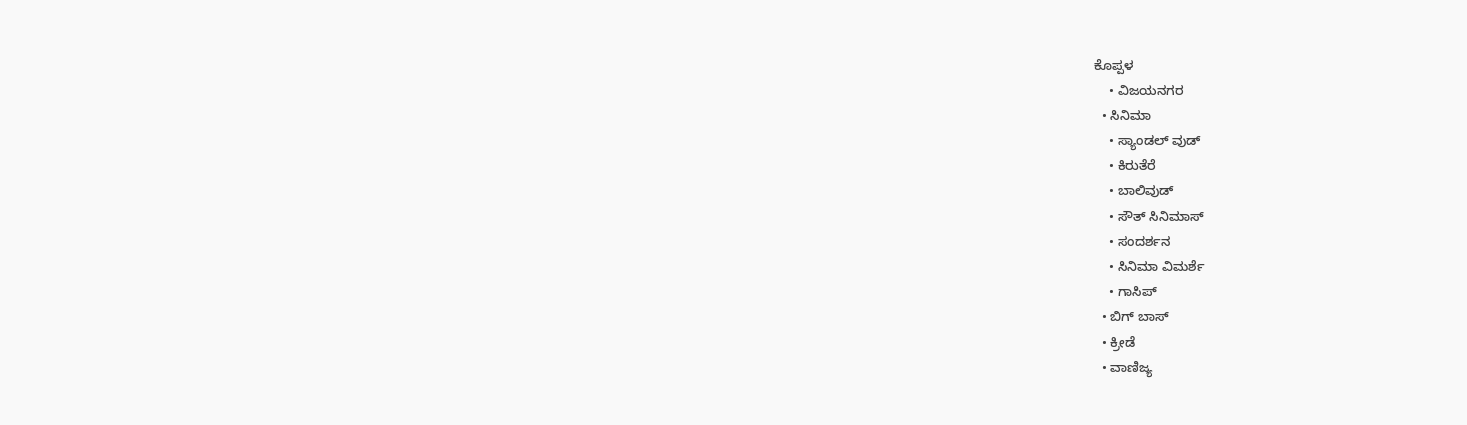ಕೊಪ್ಪಳ
    • ವಿಜಯನಗರ
  • ಸಿನಿಮಾ
    • ಸ್ಯಾಂಡಲ್ ವುಡ್
    • ಕಿರುತೆರೆ
    • ಬಾಲಿವುಡ್
    • ಸೌತ್ ಸಿನಿಮಾಸ್
    • ಸಂದರ್ಶನ
    • ಸಿನಿಮಾ ವಿಮರ್ಶೆ
    • ಗಾಸಿಪ್
  • ಬಿಗ್ ಬಾಸ್
  • ಕ್ರೀಡೆ
  • ವಾಣಿಜ್ಯ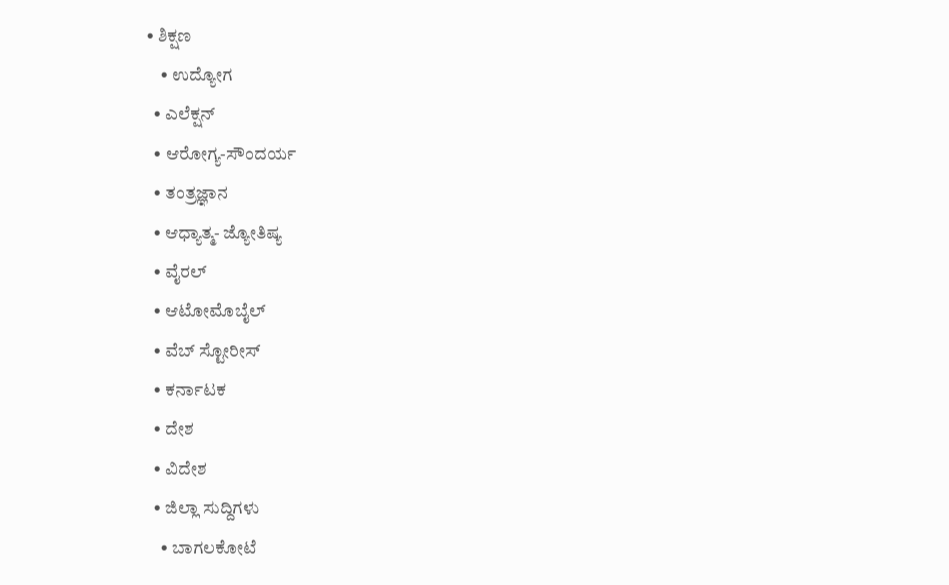• ಶಿಕ್ಷಣ
    • ಉದ್ಯೋಗ
  • ಎಲೆಕ್ಷನ್
  • ಆರೋಗ್ಯ-ಸೌಂದರ್ಯ
  • ತಂತ್ರಜ್ಞಾನ
  • ಆಧ್ಯಾತ್ಮ- ಜ್ಯೋತಿಷ್ಯ
  • ವೈರಲ್
  • ಆಟೋಮೊಬೈಲ್
  • ವೆಬ್ ಸ್ಟೋರೀಸ್
  • ಕರ್ನಾಟಕ
  • ದೇಶ
  • ವಿದೇಶ
  • ಜಿಲ್ಲಾ ಸುದ್ದಿಗಳು
    • ಬಾಗಲಕೋಟೆ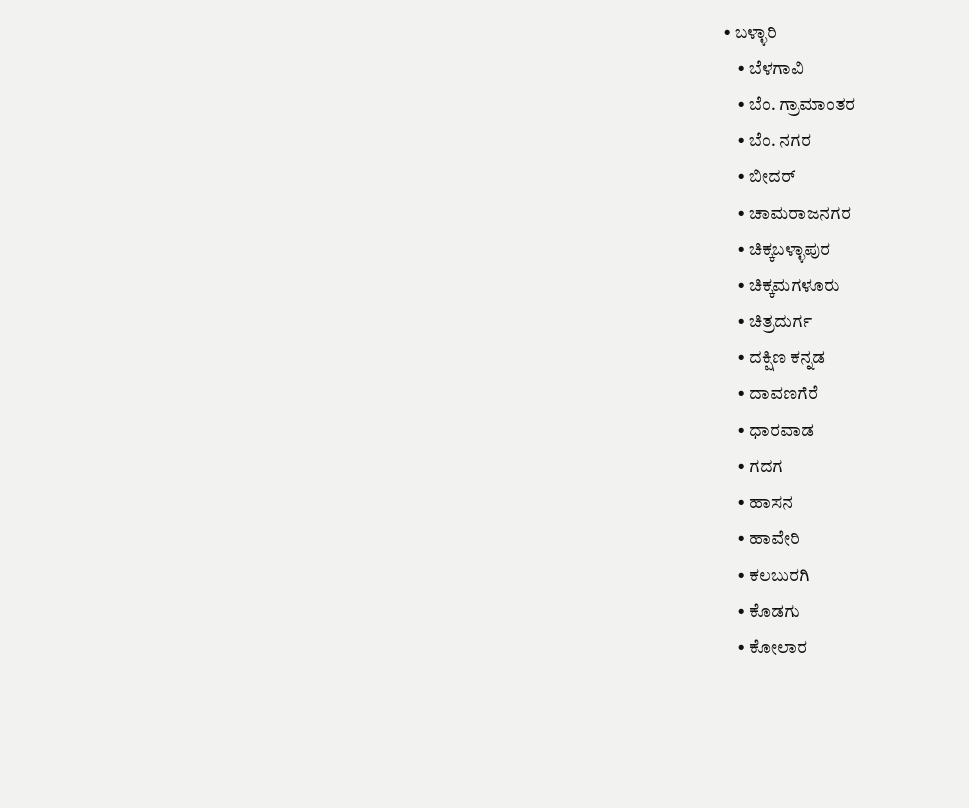• ಬಳ್ಳಾರಿ
    • ಬೆಳಗಾವಿ
    • ಬೆಂ. ಗ್ರಾಮಾಂತರ
    • ಬೆಂ. ನಗರ
    • ಬೀದರ್
    • ಚಾಮರಾಜನಗರ
    • ಚಿಕ್ಕಬಳ್ಳಾಪುರ
    • ಚಿಕ್ಕಮಗಳೂರು
    • ಚಿತ್ರದುರ್ಗ
    • ದಕ್ಷಿಣ ಕನ್ನಡ
    • ದಾವಣಗೆರೆ
    • ಧಾರವಾಡ
    • ಗದಗ
    • ಹಾಸನ
    • ಹಾವೇರಿ
    • ಕಲಬುರಗಿ
    • ಕೊಡಗು
    • ಕೋಲಾರ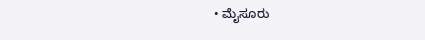• ಮೈಸೂರು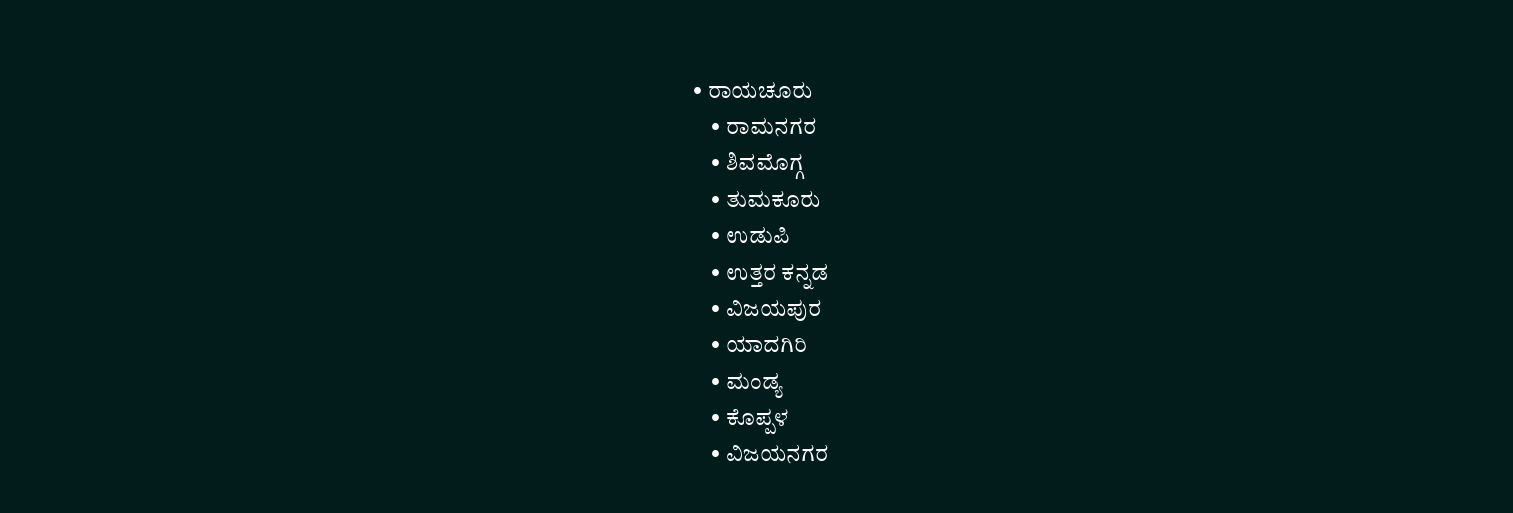• ರಾಯಚೂರು
    • ರಾಮನಗರ
    • ಶಿವಮೊಗ್ಗ
    • ತುಮಕೂರು
    • ಉಡುಪಿ
    • ಉತ್ತರ ಕನ್ನಡ
    • ವಿಜಯಪುರ
    • ಯಾದಗಿರಿ
    • ಮಂಡ್ಯ
    • ಕೊಪ್ಪಳ
    • ವಿಜಯನಗರ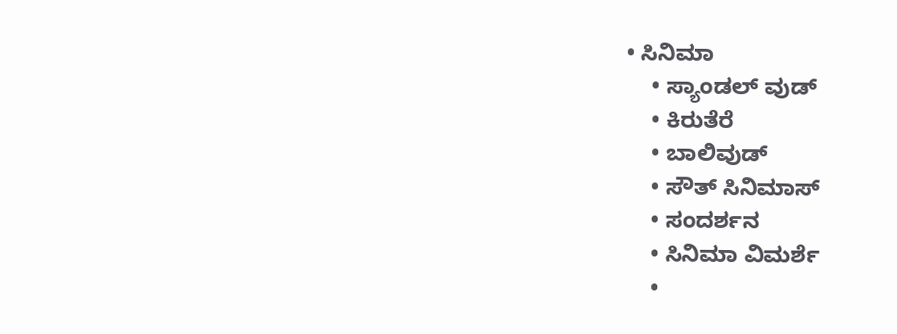• ಸಿನಿಮಾ
    • ಸ್ಯಾಂಡಲ್ ವುಡ್
    • ಕಿರುತೆರೆ
    • ಬಾಲಿವುಡ್
    • ಸೌತ್ ಸಿನಿಮಾಸ್
    • ಸಂದರ್ಶನ
    • ಸಿನಿಮಾ ವಿಮರ್ಶೆ
    •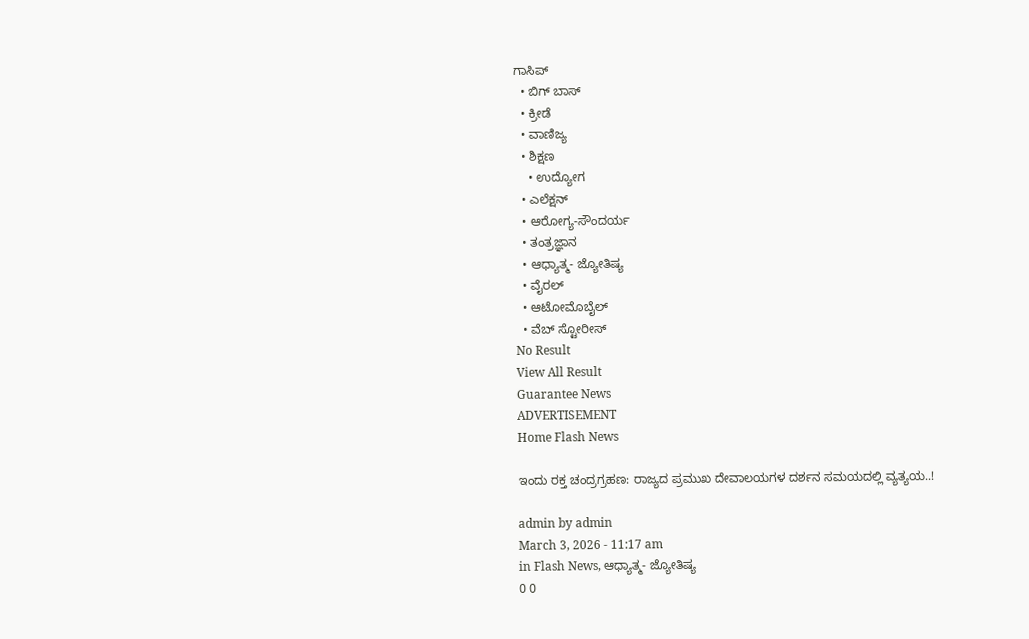ಗಾಸಿಪ್
  • ಬಿಗ್ ಬಾಸ್
  • ಕ್ರೀಡೆ
  • ವಾಣಿಜ್ಯ
  • ಶಿಕ್ಷಣ
    • ಉದ್ಯೋಗ
  • ಎಲೆಕ್ಷನ್
  • ಆರೋಗ್ಯ-ಸೌಂದರ್ಯ
  • ತಂತ್ರಜ್ಞಾನ
  • ಆಧ್ಯಾತ್ಮ- ಜ್ಯೋತಿಷ್ಯ
  • ವೈರಲ್
  • ಆಟೋಮೊಬೈಲ್
  • ವೆಬ್ ಸ್ಟೋರೀಸ್
No Result
View All Result
Guarantee News
ADVERTISEMENT
Home Flash News

ಇಂದು ರಕ್ತ ಚಂದ್ರಗ್ರಹಣ: ರಾಜ್ಯದ ಪ್ರಮುಖ ದೇವಾಲಯಗಳ ದರ್ಶನ ಸಮಯದಲ್ಲಿ ವ್ಯತ್ಯಯ..!

admin by admin
March 3, 2026 - 11:17 am
in Flash News, ಆಧ್ಯಾತ್ಮ- ಜ್ಯೋತಿಷ್ಯ
0 0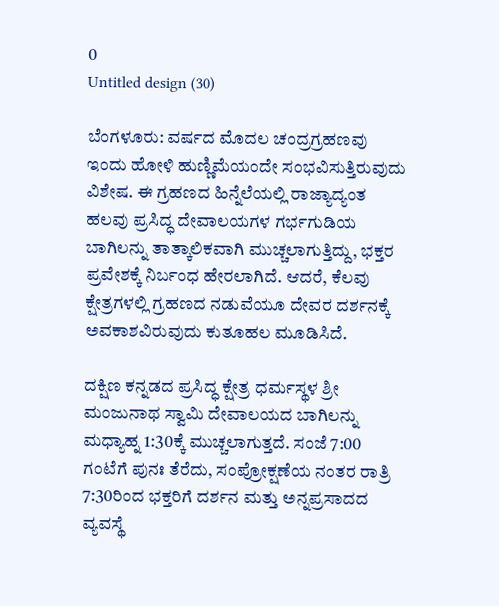0
Untitled design (30)

ಬೆಂಗಳೂರು: ವರ್ಷದ ಮೊದಲ ಚಂದ್ರಗ್ರಹಣವು ಇಂದು ಹೋಳಿ ಹುಣ್ಣಿಮೆಯಂದೇ ಸಂಭವಿಸುತ್ತಿರುವುದು ವಿಶೇಷ. ಈ ಗ್ರಹಣದ ಹಿನ್ನೆಲೆಯಲ್ಲಿ ರಾಜ್ಯಾದ್ಯಂತ ಹಲವು ಪ್ರಸಿದ್ಧ ದೇವಾಲಯಗಳ ಗರ್ಭಗುಡಿಯ ಬಾಗಿಲನ್ನು ತಾತ್ಕಾಲಿಕವಾಗಿ ಮುಚ್ಚಲಾಗುತ್ತಿದ್ದು, ಭಕ್ತರ ಪ್ರವೇಶಕ್ಕೆ ನಿರ್ಬಂಧ ಹೇರಲಾಗಿದೆ. ಆದರೆ, ಕೆಲವು ಕ್ಷೇತ್ರಗಳಲ್ಲಿ ಗ್ರಹಣದ ನಡುವೆಯೂ ದೇವರ ದರ್ಶನಕ್ಕೆ ಅವಕಾಶವಿರುವುದು ಕುತೂಹಲ ಮೂಡಿಸಿದೆ.

ದಕ್ಷಿಣ ಕನ್ನಡದ ಪ್ರಸಿದ್ಧ ಕ್ಷೇತ್ರ ಧರ್ಮಸ್ಥಳ ಶ್ರೀ ಮಂಜುನಾಥ ಸ್ವಾಮಿ ದೇವಾಲಯದ ಬಾಗಿಲನ್ನು ಮಧ್ಯಾಹ್ನ 1:30ಕ್ಕೆ ಮುಚ್ಚಲಾಗುತ್ತದೆ. ಸಂಜೆ 7:00 ಗಂಟೆಗೆ ಪುನಃ ತೆರೆದು, ಸಂಪ್ರೋಕ್ಷಣೆಯ ನಂತರ ರಾತ್ರಿ 7:30ರಿಂದ ಭಕ್ತರಿಗೆ ದರ್ಶನ ಮತ್ತು ಅನ್ನಪ್ರಸಾದದ ವ್ಯವಸ್ಥೆ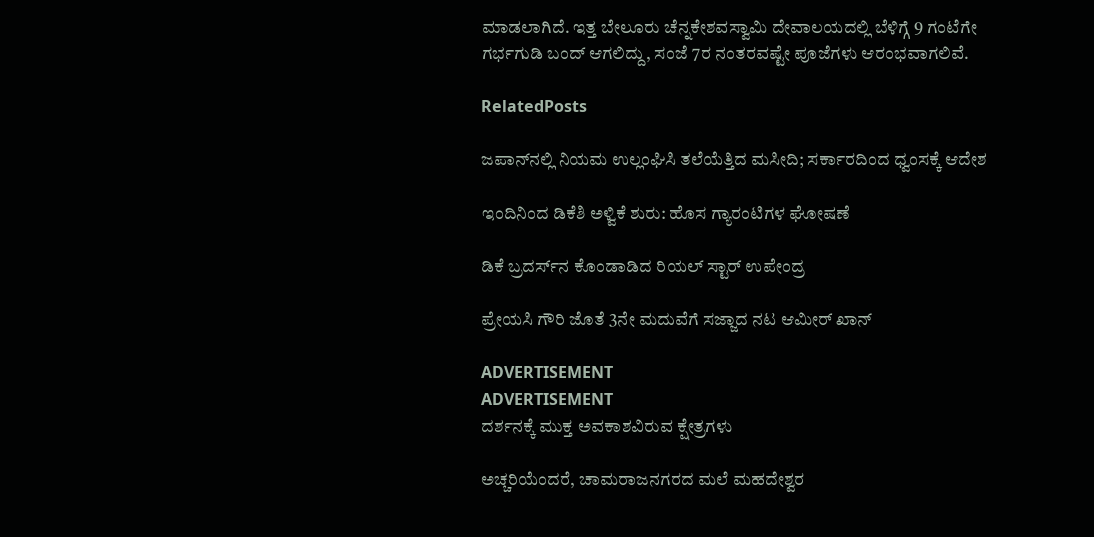ಮಾಡಲಾಗಿದೆ. ಇತ್ತ ಬೇಲೂರು ಚೆನ್ನಕೇಶವಸ್ವಾಮಿ ದೇವಾಲಯದಲ್ಲಿ ಬೆಳಿಗ್ಗೆ 9 ಗಂಟೆಗೇ ಗರ್ಭಗುಡಿ ಬಂದ್ ಆಗಲಿದ್ದು, ಸಂಜೆ 7ರ ನಂತರವಷ್ಟೇ ಪೂಜೆಗಳು ಆರಂಭವಾಗಲಿವೆ.

RelatedPosts

ಜಪಾನ್‌ನಲ್ಲಿ ನಿಯಮ ಉಲ್ಲಂಘಿಸಿ ತಲೆಯೆತ್ತಿದ ಮಸೀದಿ; ಸರ್ಕಾರದಿಂದ ಧ್ವಂಸಕ್ಕೆ ಆದೇಶ

ಇಂದಿನಿಂದ ಡಿಕೆಶಿ ಅಳ್ವಿಕೆ ಶುರು: ಹೊಸ ಗ್ಯಾರಂಟಿಗಳ ಘೋಷಣೆ

ಡಿಕೆ ಬ್ರದರ್ಸ್‌ನ ಕೊಂಡಾಡಿದ ರಿಯಲ್ ಸ್ಟಾರ್ ಉಪೇಂದ್ರ

ಪ್ರೇಯಸಿ ಗೌರಿ ಜೊತೆ 3ನೇ ಮದುವೆಗೆ ಸಜ್ಜಾದ ನಟ ಆಮೀರ್ ಖಾನ್

ADVERTISEMENT
ADVERTISEMENT
ದರ್ಶನಕ್ಕೆ ಮುಕ್ತ ಅವಕಾಶವಿರುವ ಕ್ಷೇತ್ರಗಳು

ಅಚ್ಚರಿಯೆಂದರೆ, ಚಾಮರಾಜನಗರದ ಮಲೆ ಮಹದೇಶ್ವರ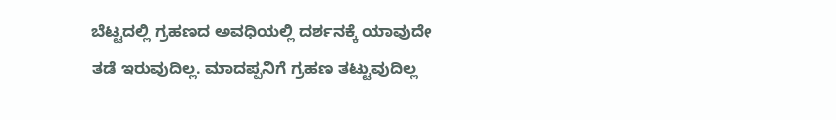ಬೆಟ್ಟದಲ್ಲಿ ಗ್ರಹಣದ ಅವಧಿಯಲ್ಲಿ ದರ್ಶನಕ್ಕೆ ಯಾವುದೇ ತಡೆ ಇರುವುದಿಲ್ಲ. ಮಾದಪ್ಪನಿಗೆ ಗ್ರಹಣ ತಟ್ಟುವುದಿಲ್ಲ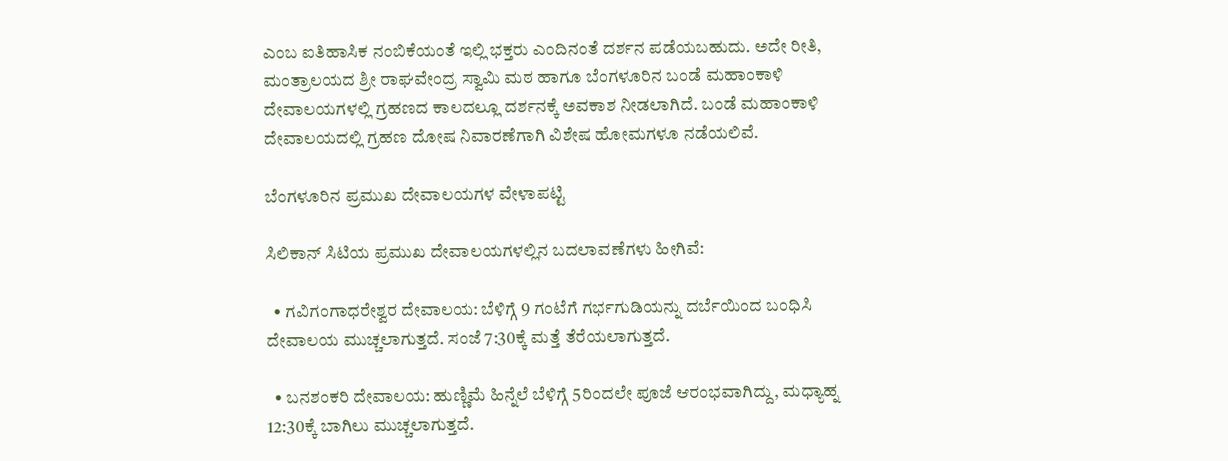ಎಂಬ ಐತಿಹಾಸಿಕ ನಂಬಿಕೆಯಂತೆ ಇಲ್ಲಿ ಭಕ್ತರು ಎಂದಿನಂತೆ ದರ್ಶನ ಪಡೆಯಬಹುದು. ಅದೇ ರೀತಿ, ಮಂತ್ರಾಲಯದ ಶ್ರೀ ರಾಘವೇಂದ್ರ ಸ್ವಾಮಿ ಮಠ ಹಾಗೂ ಬೆಂಗಳೂರಿನ ಬಂಡೆ ಮಹಾಂಕಾಳಿ ದೇವಾಲಯಗಳಲ್ಲಿ ಗ್ರಹಣದ ಕಾಲದಲ್ಲೂ ದರ್ಶನಕ್ಕೆ ಅವಕಾಶ ನೀಡಲಾಗಿದೆ. ಬಂಡೆ ಮಹಾಂಕಾಳಿ ದೇವಾಲಯದಲ್ಲಿ ಗ್ರಹಣ ದೋಷ ನಿವಾರಣೆಗಾಗಿ ವಿಶೇಷ ಹೋಮಗಳೂ ನಡೆಯಲಿವೆ.

ಬೆಂಗಳೂರಿನ ಪ್ರಮುಖ ದೇವಾಲಯಗಳ ವೇಳಾಪಟ್ಟಿ

ಸಿಲಿಕಾನ್ ಸಿಟಿಯ ಪ್ರಮುಖ ದೇವಾಲಯಗಳಲ್ಲಿನ ಬದಲಾವಣೆಗಳು ಹೀಗಿವೆ:

  • ಗವಿಗಂಗಾಧರೇಶ್ವರ ದೇವಾಲಯ: ಬೆಳಿಗ್ಗೆ 9 ಗಂಟೆಗೆ ಗರ್ಭಗುಡಿಯನ್ನು ದರ್ಬೆಯಿಂದ ಬಂಧಿಸಿ ದೇವಾಲಯ ಮುಚ್ಚಲಾಗುತ್ತದೆ. ಸಂಜೆ 7:30ಕ್ಕೆ ಮತ್ತೆ ತೆರೆಯಲಾಗುತ್ತದೆ.

  • ಬನಶಂಕರಿ ದೇವಾಲಯ: ಹುಣ್ಣಿಮೆ ಹಿನ್ನೆಲೆ ಬೆಳಿಗ್ಗೆ 5ರಿಂದಲೇ ಪೂಜೆ ಆರಂಭವಾಗಿದ್ದು, ಮಧ್ಯಾಹ್ನ 12:30ಕ್ಕೆ ಬಾಗಿಲು ಮುಚ್ಚಲಾಗುತ್ತದೆ.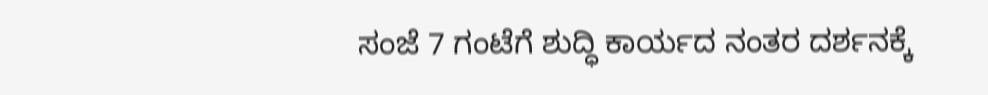ಸಂಜೆ 7 ಗಂಟೆಗೆ ಶುದ್ಧಿ ಕಾರ್ಯದ ನಂತರ ದರ್ಶನಕ್ಕೆ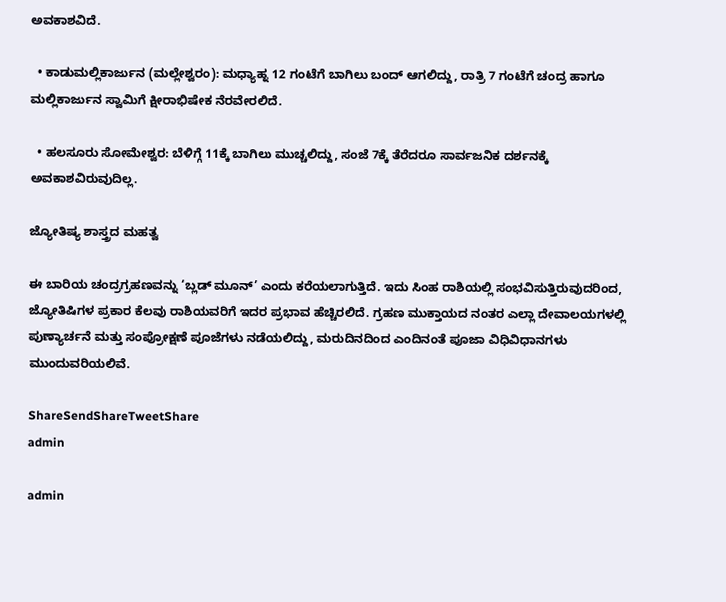ಅವಕಾಶವಿದೆ.

  • ಕಾಡುಮಲ್ಲಿಕಾರ್ಜುನ (ಮಲ್ಲೇಶ್ವರಂ): ಮಧ್ಯಾಹ್ನ 12 ಗಂಟೆಗೆ ಬಾಗಿಲು ಬಂದ್ ಆಗಲಿದ್ದು, ರಾತ್ರಿ 7 ಗಂಟೆಗೆ ಚಂದ್ರ ಹಾಗೂ ಮಲ್ಲಿಕಾರ್ಜುನ ಸ್ವಾಮಿಗೆ ಕ್ಷೀರಾಭಿಷೇಕ ನೆರವೇರಲಿದೆ.

  • ಹಲಸೂರು ಸೋಮೇಶ್ವರ: ಬೆಳಿಗ್ಗೆ 11ಕ್ಕೆ ಬಾಗಿಲು ಮುಚ್ಚಲಿದ್ದು, ಸಂಜೆ 7ಕ್ಕೆ ತೆರೆದರೂ ಸಾರ್ವಜನಿಕ ದರ್ಶನಕ್ಕೆ ಅವಕಾಶವಿರುವುದಿಲ್ಲ.

ಜ್ಯೋತಿಷ್ಯ ಶಾಸ್ತ್ರದ ಮಹತ್ವ

ಈ ಬಾರಿಯ ಚಂದ್ರಗ್ರಹಣವನ್ನು ‘ಬ್ಲಡ್ ಮೂನ್’ ಎಂದು ಕರೆಯಲಾಗುತ್ತಿದೆ. ಇದು ಸಿಂಹ ರಾಶಿಯಲ್ಲಿ ಸಂಭವಿಸುತ್ತಿರುವುದರಿಂದ, ಜ್ಯೋತಿಷಿಗಳ ಪ್ರಕಾರ ಕೆಲವು ರಾಶಿಯವರಿಗೆ ಇದರ ಪ್ರಭಾವ ಹೆಚ್ಚಿರಲಿದೆ. ಗ್ರಹಣ ಮುಕ್ತಾಯದ ನಂತರ ಎಲ್ಲಾ ದೇವಾಲಯಗಳಲ್ಲಿ ಪುಣ್ಯಾರ್ಚನೆ ಮತ್ತು ಸಂಪ್ರೋಕ್ಷಣೆ ಪೂಜೆಗಳು ನಡೆಯಲಿದ್ದು, ಮರುದಿನದಿಂದ ಎಂದಿನಂತೆ ಪೂಜಾ ವಿಧಿವಿಧಾನಗಳು ಮುಂದುವರಿಯಲಿವೆ.

ShareSendShareTweetShare
admin

admin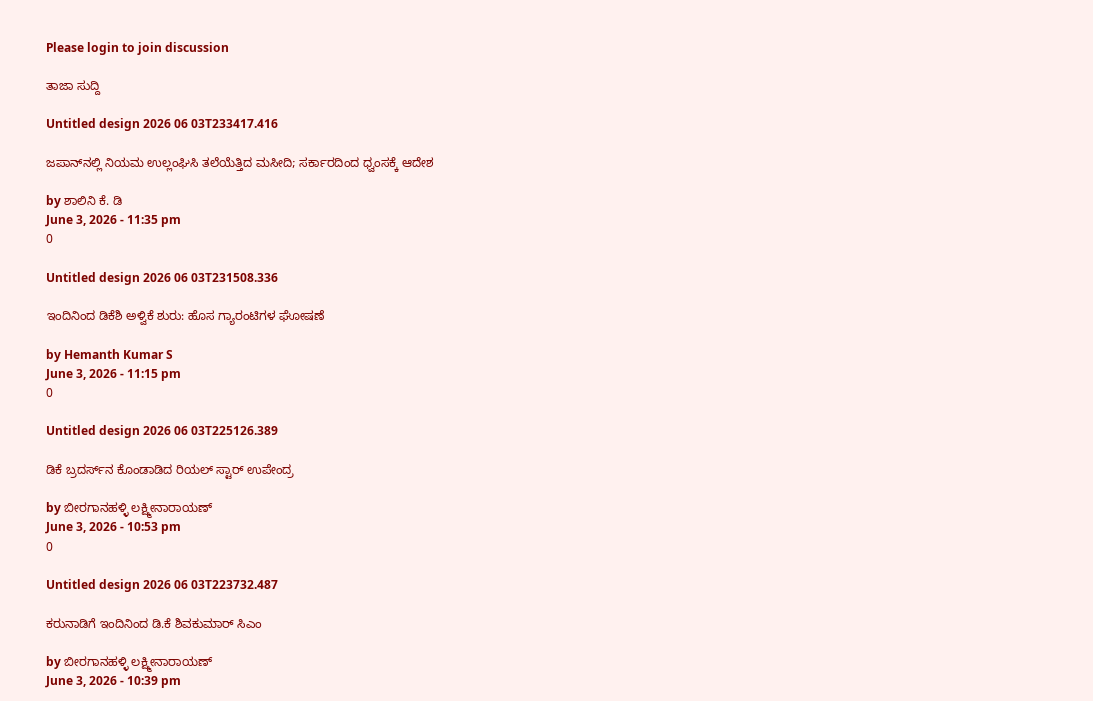Please login to join discussion

ತಾಜಾ ಸುದ್ದಿ

Untitled design 2026 06 03T233417.416

ಜಪಾನ್‌ನಲ್ಲಿ ನಿಯಮ ಉಲ್ಲಂಘಿಸಿ ತಲೆಯೆತ್ತಿದ ಮಸೀದಿ; ಸರ್ಕಾರದಿಂದ ಧ್ವಂಸಕ್ಕೆ ಆದೇಶ

by ಶಾಲಿನಿ ಕೆ. ಡಿ
June 3, 2026 - 11:35 pm
0

Untitled design 2026 06 03T231508.336

ಇಂದಿನಿಂದ ಡಿಕೆಶಿ ಅಳ್ವಿಕೆ ಶುರು: ಹೊಸ ಗ್ಯಾರಂಟಿಗಳ ಘೋಷಣೆ

by Hemanth Kumar S
June 3, 2026 - 11:15 pm
0

Untitled design 2026 06 03T225126.389

ಡಿಕೆ ಬ್ರದರ್ಸ್‌ನ ಕೊಂಡಾಡಿದ ರಿಯಲ್ ಸ್ಟಾರ್ ಉಪೇಂದ್ರ

by ಬೀರಗಾನಹಳ್ಳಿ ಲಕ್ಷ್ಮೀನಾರಾಯಣ್
June 3, 2026 - 10:53 pm
0

Untitled design 2026 06 03T223732.487

ಕರುನಾಡಿಗೆ ಇಂದಿನಿಂದ ಡಿ.ಕೆ ಶಿವಕುಮಾರ್ ಸಿಎಂ

by ಬೀರಗಾನಹಳ್ಳಿ ಲಕ್ಷ್ಮೀನಾರಾಯಣ್
June 3, 2026 - 10:39 pm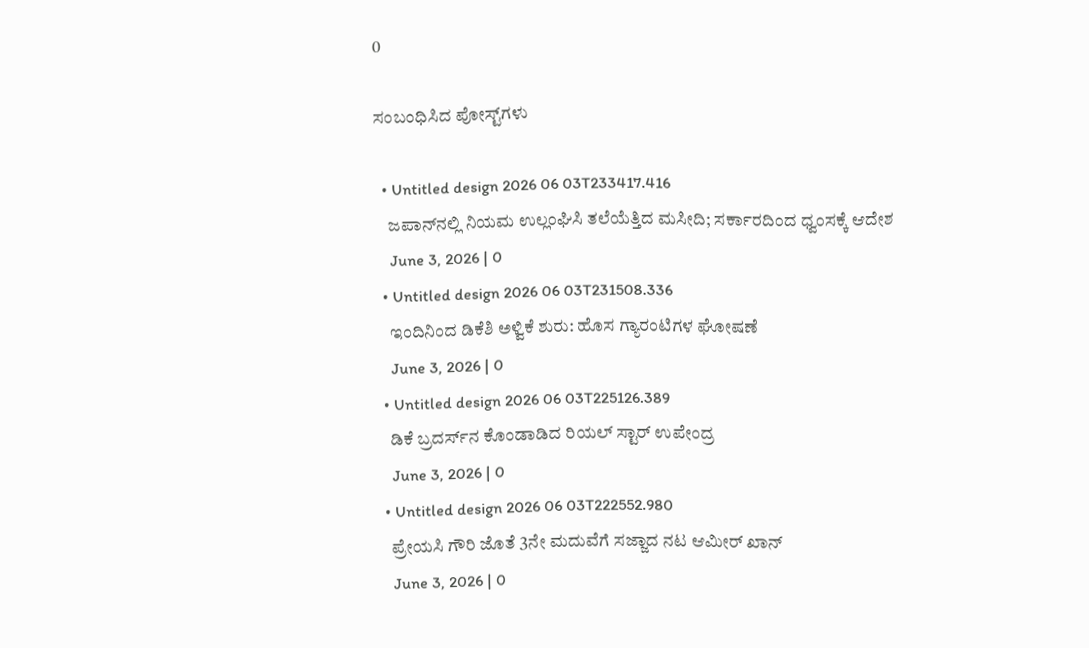0

ಸಂಬಂಧಿಸಿದ ಪೋಸ್ಟ್‌ಗಳು

  • Untitled design 2026 06 03T233417.416
    ಜಪಾನ್‌ನಲ್ಲಿ ನಿಯಮ ಉಲ್ಲಂಘಿಸಿ ತಲೆಯೆತ್ತಿದ ಮಸೀದಿ; ಸರ್ಕಾರದಿಂದ ಧ್ವಂಸಕ್ಕೆ ಆದೇಶ
    June 3, 2026 | 0
  • Untitled design 2026 06 03T231508.336
    ಇಂದಿನಿಂದ ಡಿಕೆಶಿ ಅಳ್ವಿಕೆ ಶುರು: ಹೊಸ ಗ್ಯಾರಂಟಿಗಳ ಘೋಷಣೆ
    June 3, 2026 | 0
  • Untitled design 2026 06 03T225126.389
    ಡಿಕೆ ಬ್ರದರ್ಸ್‌ನ ಕೊಂಡಾಡಿದ ರಿಯಲ್ ಸ್ಟಾರ್ ಉಪೇಂದ್ರ
    June 3, 2026 | 0
  • Untitled design 2026 06 03T222552.980
    ಪ್ರೇಯಸಿ ಗೌರಿ ಜೊತೆ 3ನೇ ಮದುವೆಗೆ ಸಜ್ಜಾದ ನಟ ಆಮೀರ್ ಖಾನ್
    June 3, 2026 | 0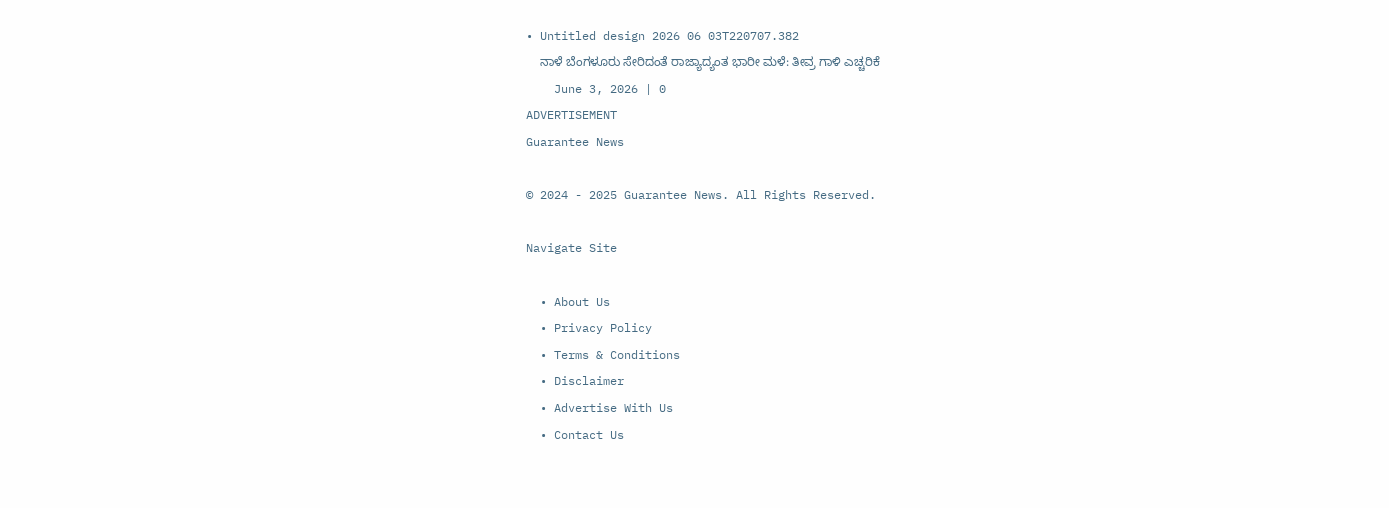• Untitled design 2026 06 03T220707.382
    ನಾಳೆ ಬೆಂಗಳೂರು ಸೇರಿದಂತೆ ರಾಜ್ಯಾದ್ಯಂತ ಭಾರೀ ಮಳೆ: ತೀವ್ರ ಗಾಳಿ ಎಚ್ಚರಿಕೆ
    June 3, 2026 | 0
ADVERTISEMENT
Guarantee News

© 2024 - 2025 Guarantee News. All Rights Reserved.

Navigate Site

  • About Us
  • Privacy Policy
  • Terms & Conditions
  • Disclaimer
  • Advertise With Us
  • Contact Us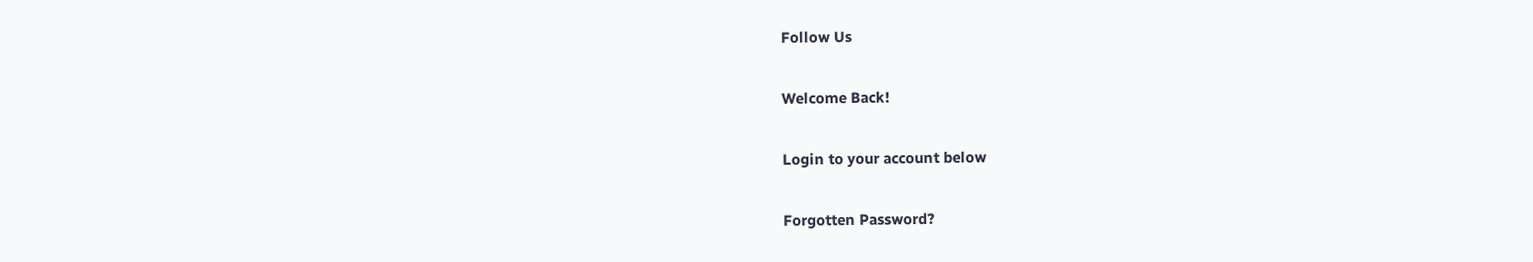Follow Us

Welcome Back!

Login to your account below

Forgotten Password?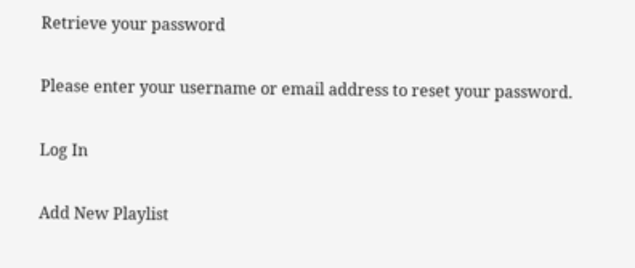Retrieve your password

Please enter your username or email address to reset your password.

Log In

Add New Playlist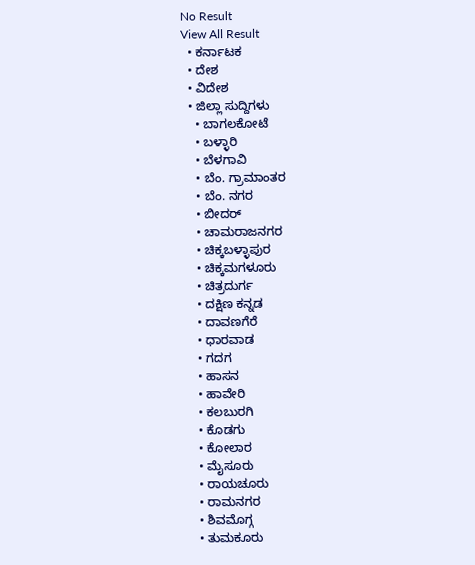No Result
View All Result
  • ಕರ್ನಾಟಕ
  • ದೇಶ
  • ವಿದೇಶ
  • ಜಿಲ್ಲಾ ಸುದ್ದಿಗಳು
    • ಬಾಗಲಕೋಟೆ
    • ಬಳ್ಳಾರಿ
    • ಬೆಳಗಾವಿ
    • ಬೆಂ. ಗ್ರಾಮಾಂತರ
    • ಬೆಂ. ನಗರ
    • ಬೀದರ್
    • ಚಾಮರಾಜನಗರ
    • ಚಿಕ್ಕಬಳ್ಳಾಪುರ
    • ಚಿಕ್ಕಮಗಳೂರು
    • ಚಿತ್ರದುರ್ಗ
    • ದಕ್ಷಿಣ ಕನ್ನಡ
    • ದಾವಣಗೆರೆ
    • ಧಾರವಾಡ
    • ಗದಗ
    • ಹಾಸನ
    • ಹಾವೇರಿ
    • ಕಲಬುರಗಿ
    • ಕೊಡಗು
    • ಕೋಲಾರ
    • ಮೈಸೂರು
    • ರಾಯಚೂರು
    • ರಾಮನಗರ
    • ಶಿವಮೊಗ್ಗ
    • ತುಮಕೂರು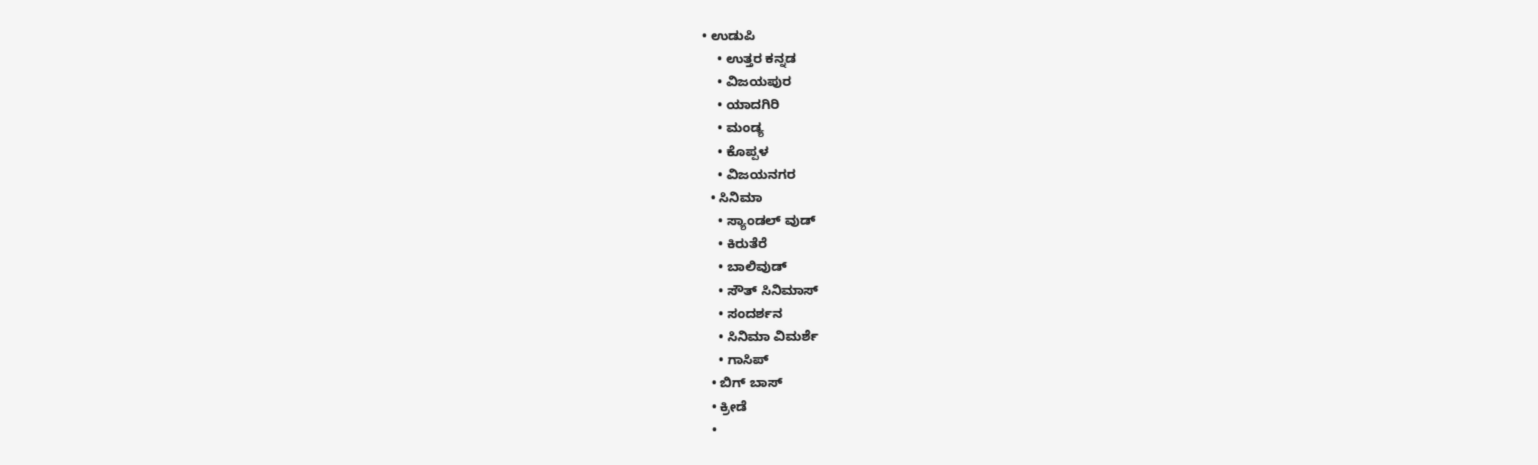• ಉಡುಪಿ
    • ಉತ್ತರ ಕನ್ನಡ
    • ವಿಜಯಪುರ
    • ಯಾದಗಿರಿ
    • ಮಂಡ್ಯ
    • ಕೊಪ್ಪಳ
    • ವಿಜಯನಗರ
  • ಸಿನಿಮಾ
    • ಸ್ಯಾಂಡಲ್ ವುಡ್
    • ಕಿರುತೆರೆ
    • ಬಾಲಿವುಡ್
    • ಸೌತ್ ಸಿನಿಮಾಸ್
    • ಸಂದರ್ಶನ
    • ಸಿನಿಮಾ ವಿಮರ್ಶೆ
    • ಗಾಸಿಪ್
  • ಬಿಗ್ ಬಾಸ್
  • ಕ್ರೀಡೆ
  •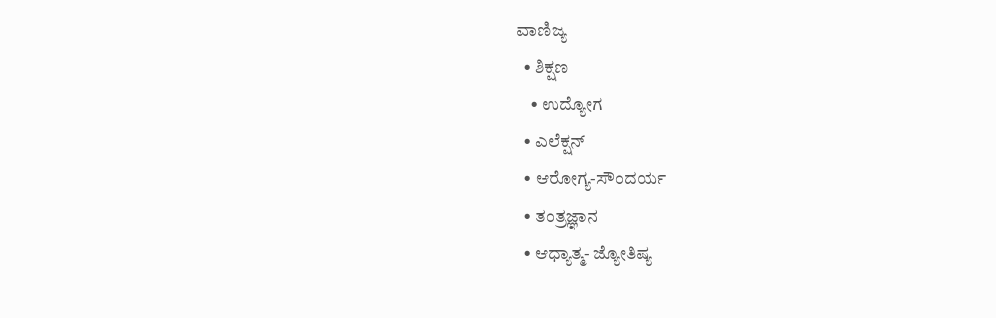ವಾಣಿಜ್ಯ
  • ಶಿಕ್ಷಣ
    • ಉದ್ಯೋಗ
  • ಎಲೆಕ್ಷನ್
  • ಆರೋಗ್ಯ-ಸೌಂದರ್ಯ
  • ತಂತ್ರಜ್ಞಾನ
  • ಆಧ್ಯಾತ್ಮ- ಜ್ಯೋತಿಷ್ಯ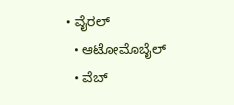• ವೈರಲ್
  • ಆಟೋಮೊಬೈಲ್
  • ವೆಬ್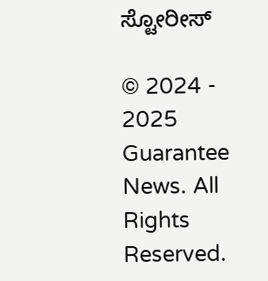ಸ್ಟೋರೀಸ್

© 2024 - 2025 Guarantee News. All Rights Reserved.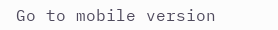Go to mobile version